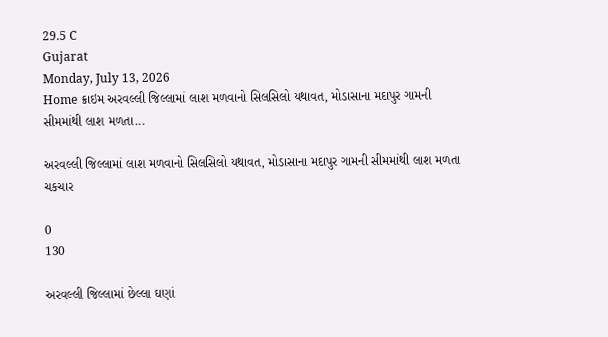29.5 C
Gujarat
Monday, July 13, 2026
Home ક્રાઇમ અરવલ્લી જિલ્લામાં લાશ મળવાનો સિલસિલો યથાવત, મોડાસાના મદાપુર ગામની સીમમાંથી લાશ મળતા...

અરવલ્લી જિલ્લામાં લાશ મળવાનો સિલસિલો યથાવત, મોડાસાના મદાપુર ગામની સીમમાંથી લાશ મળતા ચકચાર

0
130

અરવલ્લી જિલ્લામાં છેલ્લા ઘણાં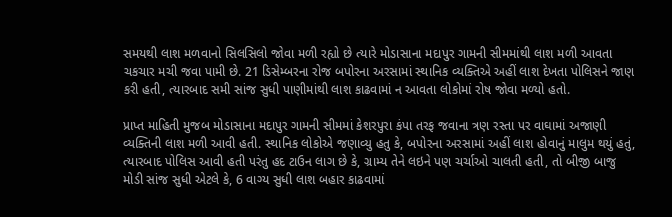સમયથી લાશ મળવાનો સિલસિલો જોવા મળી રહ્યો છે ત્યારે મોડાસાના મદાપુર ગામની સીમમાંથી લાશ મળી આવતા ચકચાર મચી જવા પામી છે. 21 ડિસેમ્બરના રોજ બપોરના અરસામાં સ્થાનિક વ્યક્તિએ અહીં લાશ દેખતા પોલિસને જાણ કરી હતી, ત્યારબાદ સમી સાંજ સુધી પાણીમાંથી લાશ કાઢવામાં ન આવતા લોકોમાં રોષ જોવા મળ્યો હતો.

પ્રાપ્ત માહિતી મુજબ મોડાસાના મદાપુર ગામની સીમમાં કેશરપુરા કંપા તરફ જવાના ત્રણ રસ્તા પર વાઘામાં અજાણી વ્યક્તિની લાશ મળી આવી હતી. સ્થાનિક લોકોએ જણાવ્યુ હતુ કે, બપોરના અરસામાં અહીં લાશ હોવાનું માલુમ થયું હતું, ત્યારબાદ પોલિસ આવી હતી પરંતુ હદ ટાઉન લાગ છે કે, ગ્રામ્ય તેને લઇને પણ ચર્ચાઓ ચાલતી હતી, તો બીજી બાજુ મોડી સાંજ સુધી એટલે કે, 6 વાગ્ય સુધી લાશ બહાર કાઢવામાં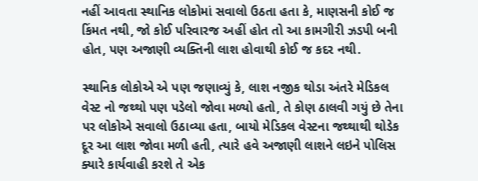નહીં આવતા સ્થાનિક લોકોમાં સવાલો ઉઠતા હતા કે, માણસની કોઈ જ કિંમત નથી, જો કોઈ પરિવારજ અહીં હોત તો આ કામગીરી ઝડપી બની હોત, પણ અજાણી વ્યક્તિની લાશ હોવાથી કોઈ જ કદર નથી.

સ્થાનિક લોકોએ એ પણ જણાવ્યું કે, લાશ નજીક થોડા અંતરે મેડિકલ વેસ્ટ નો જથ્થો પણ પડેલો જોવા મળ્યો હતો, તે કોણ ઠાલવી ગયું છે તેના પર લોકોએ સવાલો ઉઠાવ્યા હતા, બાયો મેડિકલ વેસ્ટના જથ્થાથી થોડેક દૂર આ લાશ જોવા મળી હતી, ત્યારે હવે અજાણી લાશને લઇને પોલિસ ક્યારે કાર્યવાહી કરશે તે એક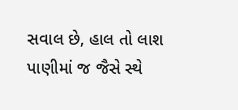સવાલ છે, હાલ તો લાશ પાણીમાં જ જૈસે સ્થે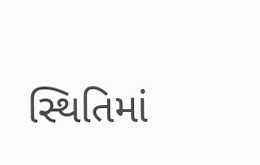સ્થિતિમાં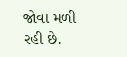જોવા મળી રહી છે.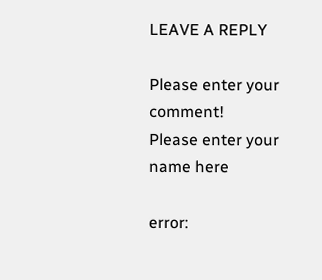LEAVE A REPLY

Please enter your comment!
Please enter your name here

error: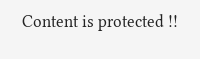Content is protected !!